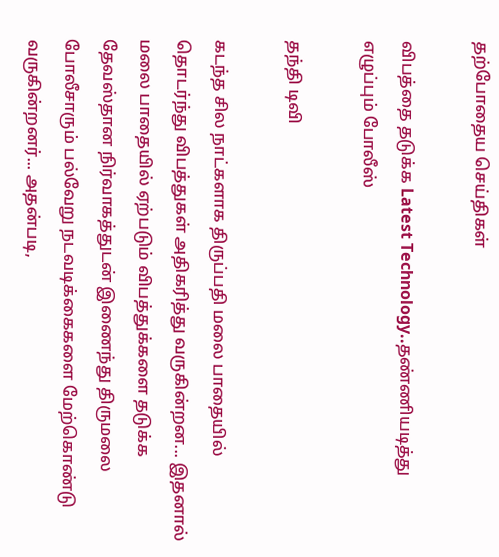தற்போதைய செய்திகள்

விபத்தை தடுக்க Latest Technology..தண்ணியடித்து எழுப்பும் போலீஸ்

தந்தி டிவி

கடந்த சில நாட்களாக திருப்பதி மலை பாதையில் தொடர்ந்து விபத்துகள் அதிகரித்து வருகின்றன... இதனால் மலை பாதையில் ஏற்படும் விபத்துக்களை தடுக்க தேவஸ்தான நிர்வாகத்துடன் இணைந்து திருமலை போலீசாரும் பல்வேறு நடவடிக்கைகளை மேற்கொண்டு வருகின்றனர்... அதன்படி,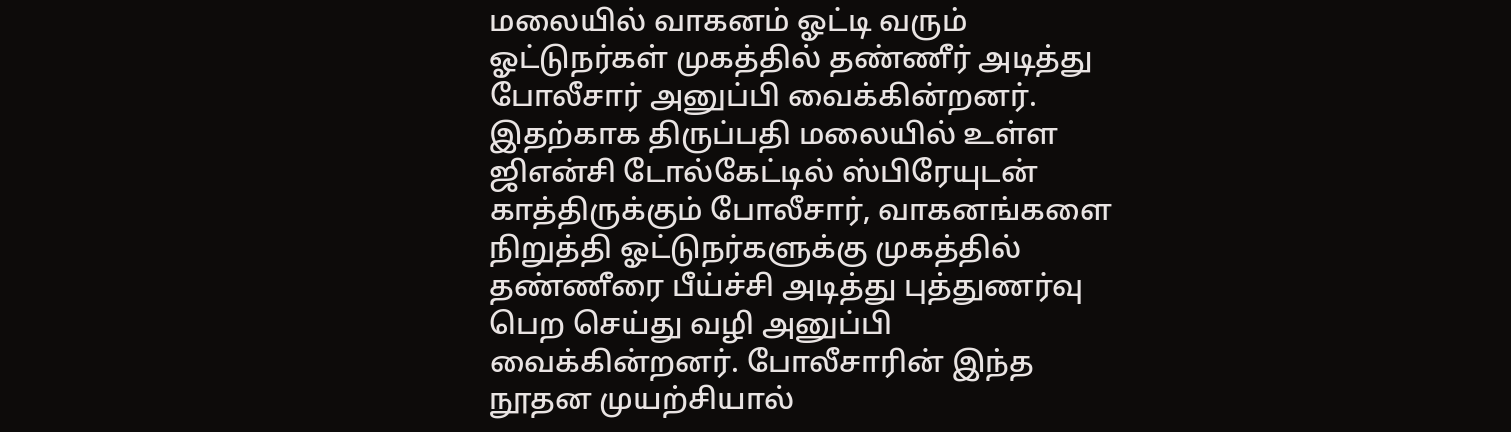மலையில் வாகனம் ஓட்டி வரும் ஓட்டுநர்கள் முகத்தில் தண்ணீர் அடித்து போலீசார் அனுப்பி வைக்கின்றனர். இதற்காக திருப்பதி மலையில் உள்ள ஜிஎன்சி டோல்கேட்டில் ஸ்பிரேயுடன் காத்திருக்கும் போலீசார், வாகனங்களை நிறுத்தி ஓட்டுநர்களுக்கு முகத்தில் தண்ணீரை பீய்ச்சி அடித்து புத்துணர்வு பெற செய்து வழி அனுப்பி வைக்கின்றனர். போலீசாரின் இந்த நூதன முயற்சியால்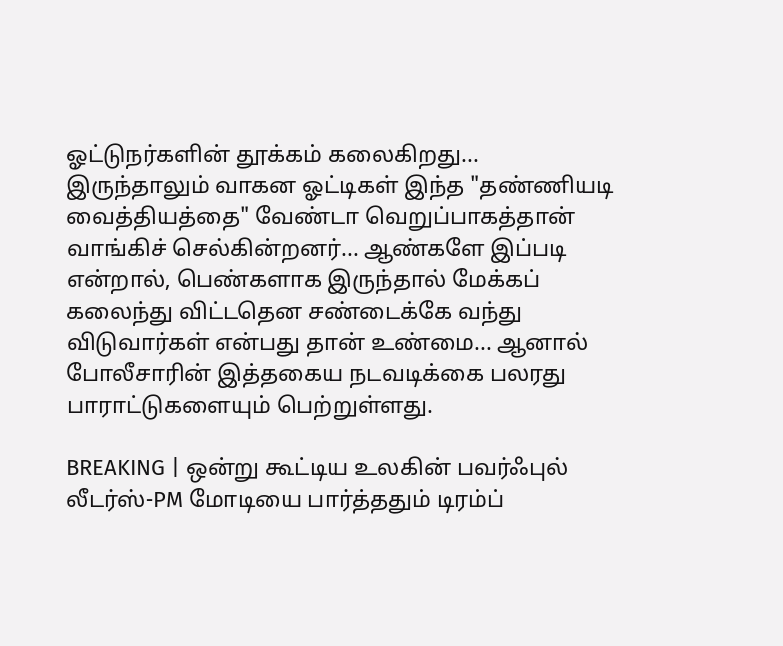ஓட்டுநர்களின் தூக்கம் கலைகிறது... இருந்தாலும் வாகன ஓட்டிகள் இந்த "தண்ணியடி வைத்தியத்தை" வேண்டா வெறுப்பாகத்தான் வாங்கிச் செல்கின்றனர்... ஆண்களே இப்படி என்றால், பெண்களாக இருந்தால் மேக்கப் கலைந்து விட்டதென சண்டைக்கே வந்து விடுவார்கள் என்பது தான் உண்மை... ஆனால் போலீசாரின் இத்தகைய நடவடிக்கை பலரது பாராட்டுகளையும் பெற்றுள்ளது.

BREAKING | ஒன்று கூட்டிய உலகின் பவர்ஃபுல் லீடர்ஸ்-PM மோடியை பார்த்ததும் டிரம்ப்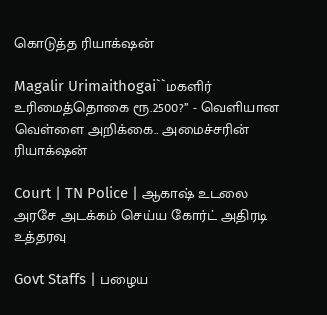கொடுத்த ரியாக்‌ஷன்

Magalir Urimaithogai``மகளிர் உரிமைத்தொகை ரூ.2500?’’ - வெளியான வெள்ளை அறிக்கை.. அமைச்சரின் ரியாக்‌ஷன்

Court | TN Police | ஆகாஷ் உடலை அரசே அடக்கம் செய்ய கோர்ட் அதிரடி உத்தரவு

Govt Staffs | பழைய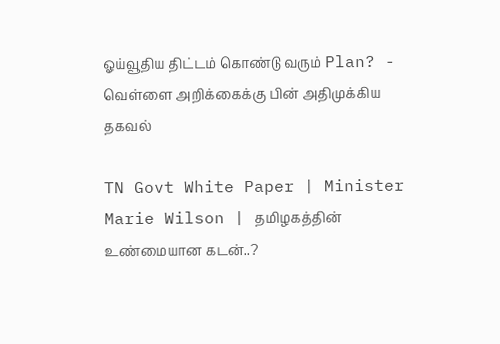ஓய்வூதிய திட்டம் கொண்டு வரும் Plan? - வெள்ளை அறிக்கைக்கு பின் அதிமுக்கிய தகவல்

TN Govt White Paper | Minister Marie Wilson | தமிழகத்தின் உண்மையான கடன்..?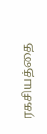ரகசியத்தை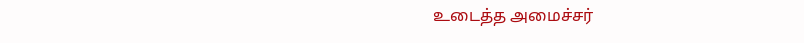உடைத்த அமைச்சர்